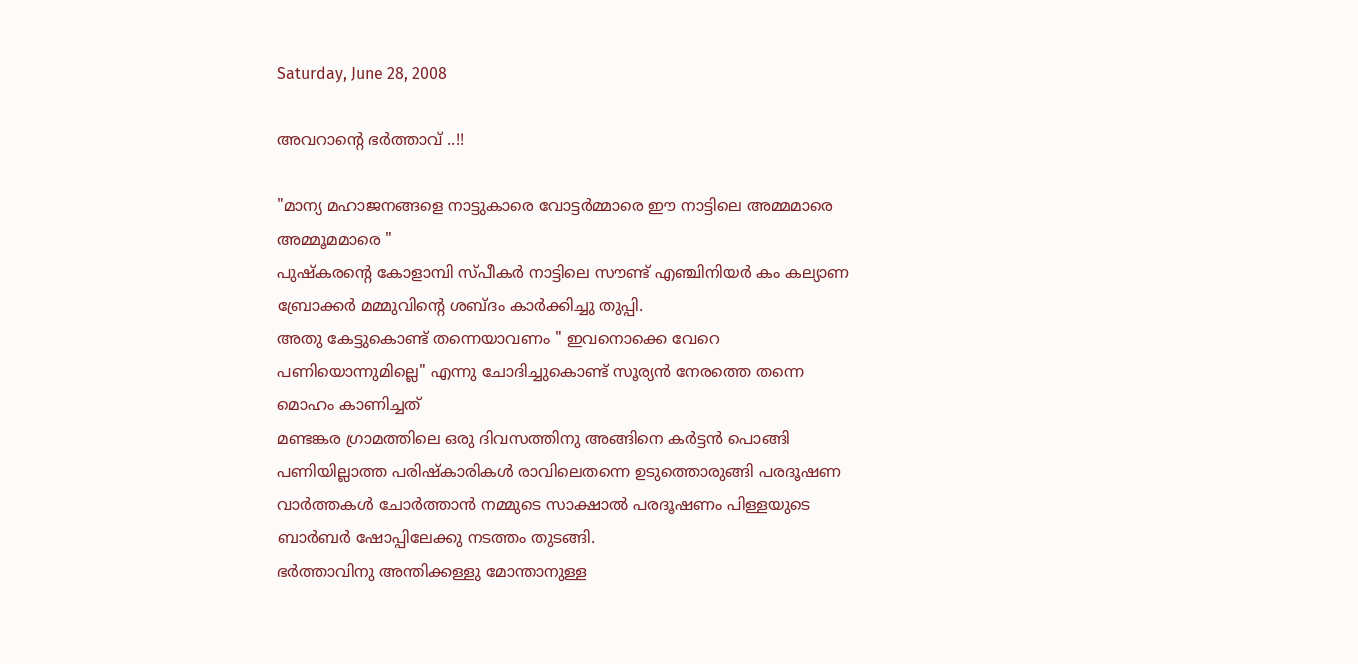Saturday, June 28, 2008

അവറാന്റെ ഭര്‍ത്താവ് ..!!

"മാന്യ മഹാജനങ്ങളെ നാട്ടുകാരെ വോട്ടര്‍മ്മാരെ ഈ നാട്ടിലെ അമ്മമാരെ അമ്മൂമമാരെ "
പുഷ്കരന്റെ കോളാമ്പി സ്പീകര്‍ നാട്ടിലെ സൗണ്ട്‌ എഞ്ചിനിയര്‍ കം കല്യാണ ബ്രോക്കര്‍ മമ്മുവിന്റെ ശബ്ദം കാര്‍ക്കിച്ചു തുപ്പി.
അതു കേട്ടുകൊണ്ട്‌ തന്നെയാവണം " ഇവനൊക്കെ വേറെ പണിയൊന്നുമില്ലെ" എന്നു ചോദിച്ചുകൊണ്ട്‌ സൂര്യന്‍ നേരത്തെ തന്നെ മൊഹം കാണിച്ചത്‌
മണ്ടങ്കര ഗ്രാമത്തിലെ ഒരു ദിവസത്തിനു അങ്ങിനെ കര്‍ട്ടന്‍ പൊങ്ങി
പണിയില്ലാത്ത പരിഷ്കാരികള്‍ രാവിലെതന്നെ ഉടുത്തൊരുങ്ങി പരദൂഷണ വാര്‍ത്തകള്‍ ചോര്‍ത്താന്‍ നമ്മുടെ സാക്ഷാല്‍ പരദൂഷണം പിള്ളയുടെ ബാര്‍ബര്‍ ഷോപ്പിലേക്കു നടത്തം തുടങ്ങി.
ഭര്‍ത്താവിനു അന്തിക്കള്ളു മോന്താനുള്ള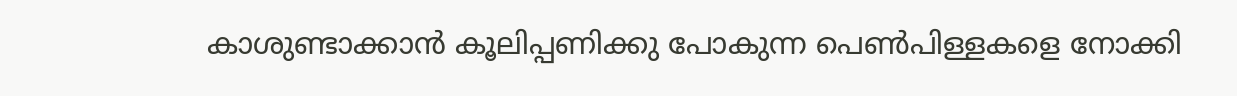കാശുണ്ടാക്കാന്‍ കൂലിപ്പണിക്കു പോകുന്ന പെണ്‍പിള്ളകളെ നോക്കി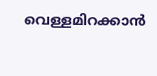വെള്ളമിറക്കാന്‍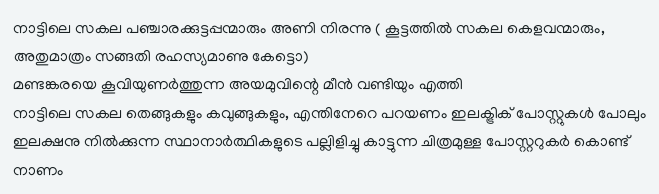നാട്ടിലെ സകല പഞ്ചാരക്കുട്ടപ്പന്മാരും അണി നിരന്നു ( കൂട്ടത്തില്‍ സകല കെളവന്മാരും, അതുമാത്രം സങ്ങതി രഹസ്യമാണു കേട്ടൊ)
മണ്ടങ്കരയെ കൂവിയുണര്‍ത്തുന്ന അയമുവിന്റെ മീന്‍ വണ്ടിയും എത്തി
നാട്ടിലെ സകല തെങ്ങുകളും കവുങ്ങുകളും, എന്തിനേറെ പറയണം ഇലക്ട്രിക്‌ പോസ്റ്റുകള്‍ പോലും ഇലക്ഷനു നില്‍ക്കുന്ന സ്ഥാനാര്‍ത്ഥികളുടെ പല്ലിളിച്ചു കാട്ടുന്ന ചിത്രമുള്ള പോസ്റ്ററുകര്‍ കൊണ്ട്‌ നാണം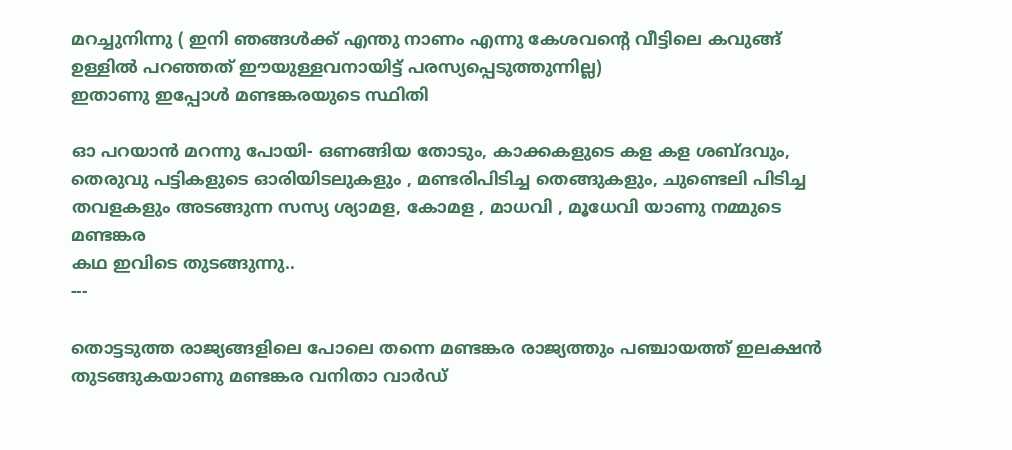മറച്ചുനിന്നു ( ഇനി ഞങ്ങള്‍ക്ക്‌ എന്തു നാണം എന്നു കേശവന്റെ വീട്ടിലെ കവുങ്ങ്‌ ഉള്ളില്‍ പറഞ്ഞത്‌ ഈയുള്ളവനായിട്ട്‌ പരസ്യപ്പെടുത്തുന്നില്ല)
ഇതാണു ഇപ്പോള്‍ മണ്ടങ്കരയുടെ സ്ഥിതി

ഓ പറയാന്‍ മറന്നു പോയി- ഒണങ്ങിയ തോടും, കാക്കകളുടെ കള കള ശബ്ദവും, തെരുവു പട്ടികളുടെ ഓരിയിടലുകളും , മണ്ടരിപിടിച്ച തെങ്ങുകളും, ചുണ്ടെലി പിടിച്ച തവളകളും അടങ്ങുന്ന സസ്യ ശ്യാമള, കോമള , മാധവി , മൂധേവി യാണു നമ്മുടെ മണ്ടങ്കര
കഥ ഇവിടെ തുടങ്ങുന്നു..
---

തൊട്ടടുത്ത രാജ്യങ്ങളിലെ പോലെ തന്നെ മണ്ടങ്കര രാജ്യത്തും പഞ്ചായത്ത്‌ ഇലക്ഷന്‍ തുടങ്ങുകയാണു മണ്ടങ്കര വനിതാ വാര്‍ഡ്‌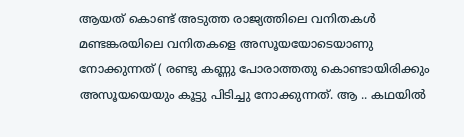ആയത്‌ കൊണ്ട്‌ അടുത്ത രാജ്യത്തിലെ വനിതകള്‍ മണ്ടങ്കരയിലെ വനിതകളെ അസൂയയോടെയാണു നോക്കുന്നത്‌ ( രണ്ടു കണ്ണു പോരാത്തതു കൊണ്ടായിരിക്കും അസൂയയെയും കൂട്ടു പിടിച്ചു നോക്കുന്നത്‌. ആ .. കഥയില്‍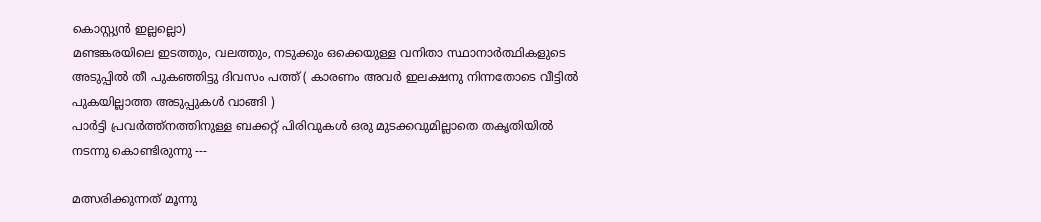കൊസ്റ്റ്യന്‍ ഇല്ലല്ലൊ)
മണ്ടങ്കരയിലെ ഇടത്തും, വലത്തും, നടുക്കും ഒക്കെയുള്ള വനിതാ സ്ഥാനാര്‍ത്ഥികളുടെ അടുപ്പില്‍ തീ പുകഞ്ഞിട്ടു ദിവസം പത്ത്‌ ( കാരണം അവര്‍ ഇലക്ഷനു നിന്നതോടെ വീട്ടില്‍ പുകയില്ലാത്ത അടുപ്പുകള്‍ വാങ്ങി )
പാര്‍ട്ടി പ്രവര്‍ത്ത്നത്തിനുള്ള ബക്കറ്റ്‌ പിരിവുകള്‍ ഒരു മുടക്കവുമില്ലാതെ തകൃതിയില്‍ നടന്നു കൊണ്ടിരുന്നു ---

മത്സരിക്കുന്നത്‌ മൂന്നു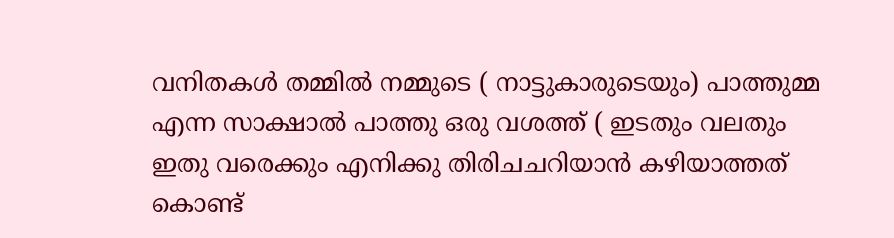വനിതകള്‍ തമ്മില്‍ നമ്മുടെ ( നാട്ടുകാരുടെയും) പാത്തുമ്മ എന്ന സാക്ഷാൽ പാത്തു ഒരു വശത്ത്‌ ( ഇടതും വലതും ഇതു വരെക്കും എനിക്കു തിരിചചറിയാന്‍ കഴിയാത്തത്‌ കൊണ്ട്‌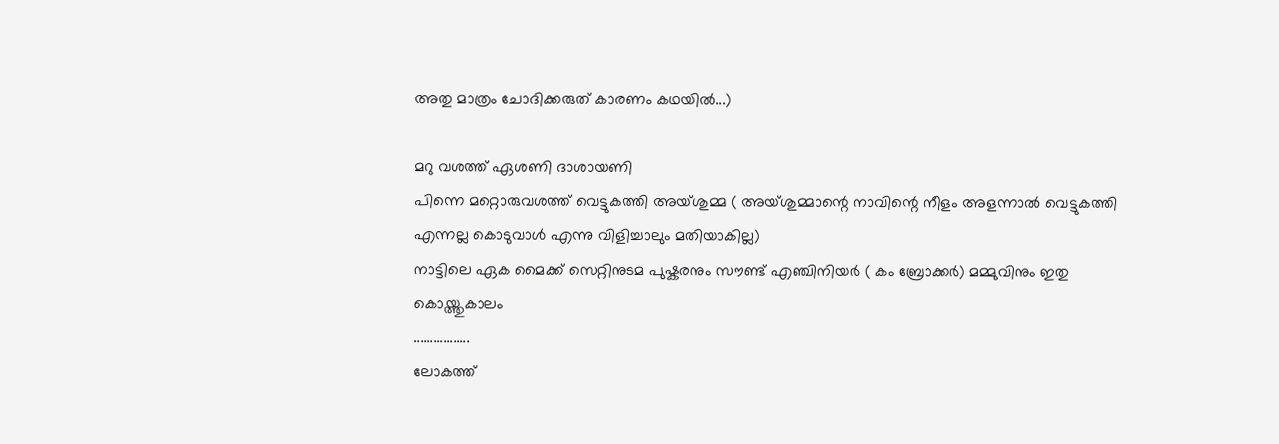അതു മാത്രം ചോദിക്കരുത്‌ കാരണം കഥയിൽ...)

മറു വശത്ത്‌ ഏശണി ദാശായണി
പിന്നെ മറ്റൊരുവശത്ത്‌ വെട്ടുകത്തി അയ്ശുമ്മ ( അയ്ശുമ്മാന്റെ നാവിന്റെ നീളം അളന്നാല്‍ വെട്ടുകത്തി എന്നല്ല കൊടുവാള്‍ എന്നു വിളിച്ചാലും മതിയാകില്ല)
നാട്ടിലെ ഏക മൈക്ക്‌ സെറ്റിനുടമ പുഷ്കരനും സൗണ്ട്‌ എഞ്ചിനിയര്‍ ( കം ബ്രോക്കര്‍) മമ്മുവിനും ഇതു കൊയ്ത്തുകാലം
.................
ലോകത്ത്‌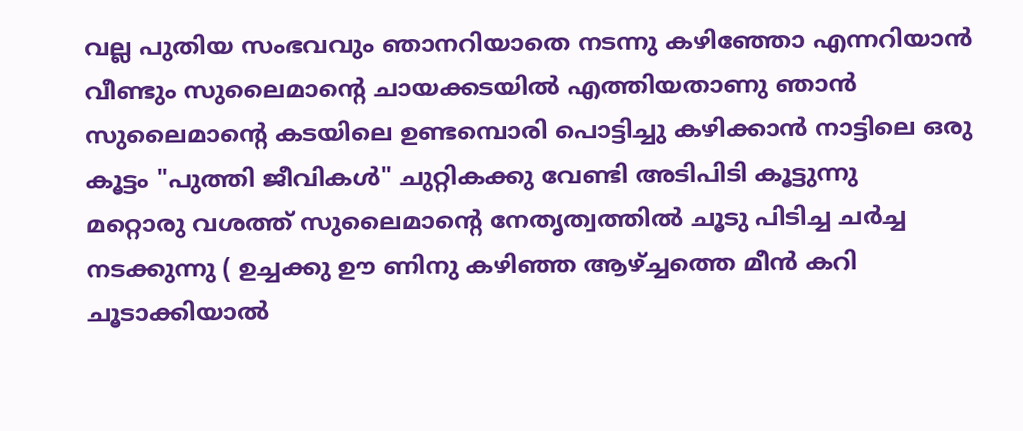വല്ല പുതിയ സംഭവവും ഞാനറിയാതെ നടന്നു കഴിഞ്ഞോ എന്നറിയാന്‍ വീണ്ടും സുലൈമാന്റെ ചായക്കടയില്‍ എത്തിയതാണു ഞാന്‍
സുലൈമാന്റെ കടയിലെ ഉണ്ടമ്പൊരി പൊട്ടിച്ചു കഴിക്കാന്‍ നാട്ടിലെ ഒരു കൂട്ടം "പുത്തി ജീവികള്‍" ചുറ്റികക്കു വേണ്ടി അടിപിടി കൂട്ടുന്നു
മറ്റൊരു വശത്ത്‌ സുലൈമാന്റെ നേതൃത്വത്തില്‍ ചൂടു പിടിച്ച ചര്‍ച്ച നടക്കുന്നു ( ഉച്ചക്കു ഊ ണിനു കഴിഞ്ഞ ആഴ്ച്ചത്തെ മീന്‍ കറി ചൂടാക്കിയാൽ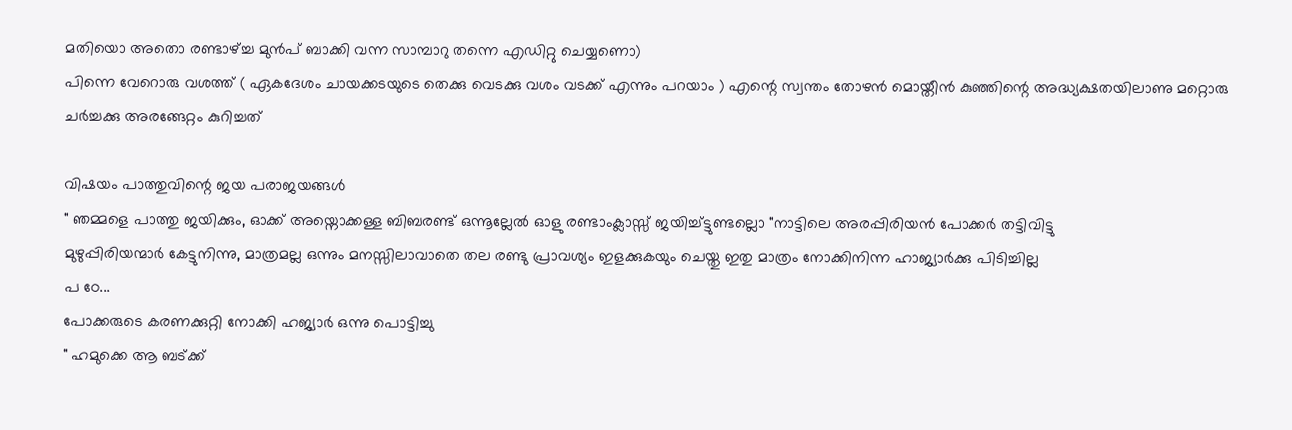മതിയൊ അതൊ രണ്ടാഴ്ച്ച മുന്‍പ്‌ ബാക്കി വന്ന സാമ്പാറു തന്നെ എഡിറ്റു ചെയ്യണൊ)
പിന്നെ വേറൊരു വശത്ത്‌ ( ഏകദേശം ചായക്കടയുടെ തെക്കു വെടക്കു വശം വടക്ക്‌ എന്നും പറയാം ) എന്റെ സ്വന്തം തോഴന്‍ മൊയ്തീന്‍ കുഞ്ഞിന്റെ അദ്ധ്യക്ഷതയിലാണു മറ്റൊരു ചര്‍ച്ചക്കു അരങ്ങേറ്റം കുറിച്ചത്‌

വിഷയം പാത്തുവിന്റെ ജയ പരാജയങ്ങള്‍
" ഞമ്മളെ പാത്തു ജയിക്കും, ഓക്ക്‌ അയ്നൊക്കള്ള ബിബരണ്ട്‌ ഒന്നൂല്ലേല്‍ ഓളു രണ്ടാംക്ലാസ്സ്‌ ജയിച്ച്ട്ടുണ്ടല്ലൊ "നാട്ടിലെ അരപ്പിരിയന്‍ പോക്കര്‍ തട്ടിവിട്ടു
മുഴുപ്പിരിയന്മാര്‍ കേട്ടുനിന്നു, മാത്രമല്ല ഒന്നും മനസ്സിലാവാതെ തല രണ്ടു പ്രാവശ്യം ഇളക്കുകയും ചെയ്തു ഇതു മാത്രം നോക്കിനിന്ന ഹാജ്യാര്‍ക്കു പിടിച്ചില്ല
പ ഠേ...
പോക്കരുടെ കരണക്കുറ്റി നോക്കി ഹജ്യാര്‍ ഒന്നു പൊട്ടിച്ചു
" ഹമുക്കെ ആ ബട്ക്ക്‌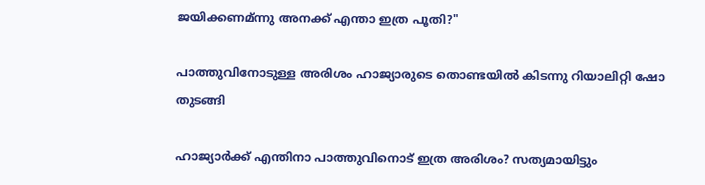ജയിക്കണമ്ന്നു അനക്ക്‌ എന്താ ഇത്ര പൂതി?"

പാത്തുവിനോടുള്ള അരിശം ഹാജ്യാരുടെ തൊണ്ടയില്‍ കിടന്നു റിയാലിറ്റി ഷോ തുടങ്ങി

ഹാജ്യാര്‍ക്ക്‌ എന്തിനാ പാത്തുവിനൊട്‌ ഇത്ര അരിശം? സത്യമായിട്ടും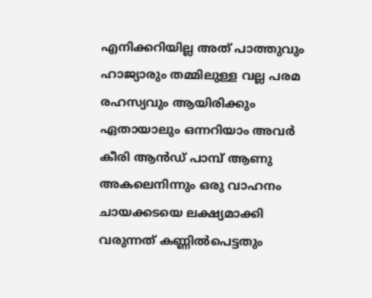എനിക്കറിയില്ല അത്‌ പാത്തുവും ഹാജ്യാരും തമ്മിലുള്ള വല്ല പരമ രഹസ്യവും ആയിരിക്കും ഏതായാലും ഒന്നറിയാം അവര്‍ കീരി ആന്‍ഡ്‌ പാമ്പ്‌ ആണു
അകലെനിന്നും ഒരു വാഹനം ചായക്കടയെ ലക്ഷ്യമാക്കി വരുന്നത്‌ കണ്ണില്‍പെട്ടതും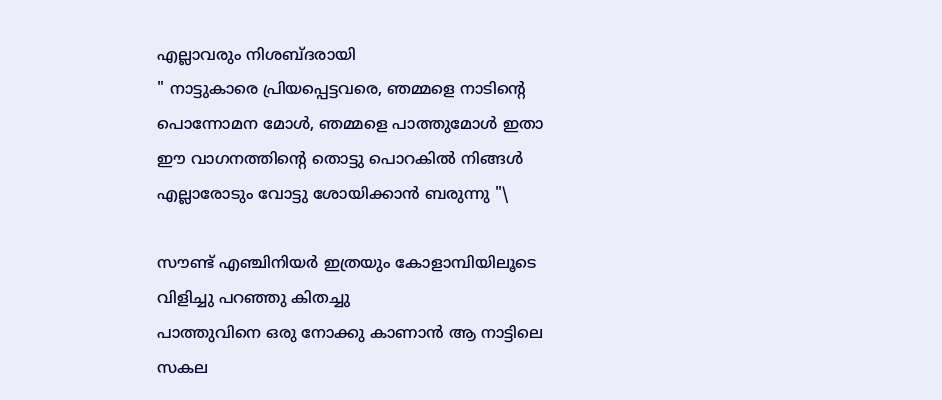എല്ലാവരും നിശബ്ദരായി
" നാട്ടുകാരെ പ്രിയപ്പെട്ടവരെ, ഞമ്മളെ നാടിന്റെ പൊന്നോമന മോള്‍, ഞമ്മളെ പാത്തുമോള്‍ ഇതാ ഈ വാഗനത്തിന്റെ തൊട്ടു പൊറകില്‍ നിങ്ങള്‍ എല്ലാരോടും വോട്ടു ശോയിക്കാന്‍ ബരുന്നു "\

സൗണ്ട്‌ എഞ്ചിനിയർ ഇത്രയും കോളാമ്പിയിലൂടെ വിളിച്ചു പറഞ്ഞു കിതച്ചു
പാത്തുവിനെ ഒരു നോക്കു കാണാന്‍ ആ നാട്ടിലെ സകല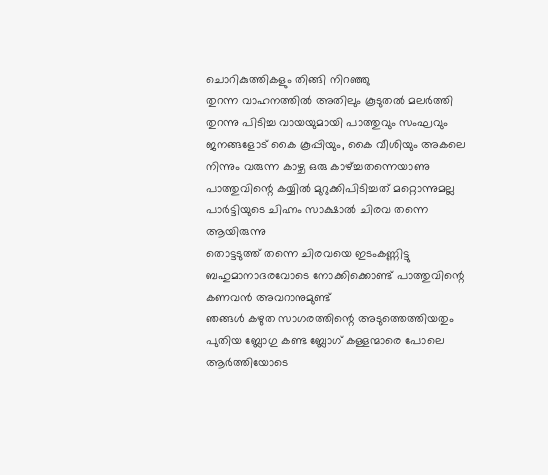ചൊറികുത്തികളും തിങ്ങി നിറഞ്ഞു
തുറന്ന വാഹനത്തില്‍ അതിലും കൂടുതല്‍ മലര്‍ത്തി തുറന്നു പിടിച്ച വായയുമായി പാത്തുവും സംഘവും ജനങ്ങളോട്‌ കൈ കൂപ്പിയും, കൈ വീശിയും അകലെ നിന്നും വരുന്ന കാഴ്ച ഒരു കാഴ്ച്ചതന്നെയാണു
പാത്തുവിന്റെ കയ്യില്‍ മുറുക്കിപിടിച്ചത്‌ മറ്റൊന്നുമല്ല പാർട്ടിയുടെ ചിഹ്നം സാക്ഷാല്‍ ചിരവ തന്നെ ആയിരുന്നു
തൊട്ടടുത്ത്‌ തന്നെ ചിരവയെ ഇടംകണ്ണിട്ടു ബഹുമാനാദരവോടെ നോക്കിക്കൊണ്ട്‌ പാത്തുവിന്റെ കണവന്‍ അവറാനുമുണ്ട്‌
ഞങ്ങള്‍ കഴുത സാഗരത്തിന്റെ അടുത്തെത്തിയതും പുതിയ ബ്ലോഗു കണ്ട ബ്ലോഗ്‌ കള്ളന്മാരെ പോലെ ആര്‍ത്തിയോടെ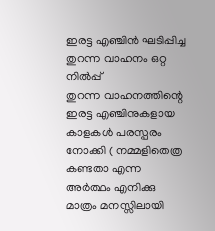ഇരട്ട എഞ്ചിന്‍ ഘടിപ്പിച്ച തുറന്ന വാഹനം ഒറ്റ നില്‍പ്പ്‌
തുറന്ന വാഹനത്തിന്റെ ഇരട്ട എഞ്ചിനുകളായ കാളകള്‍ പരസ്പരം നോക്കി ( നമ്മളിതെത്ര കണ്ടതാ എന്ന അര്‍ത്ഥം എനിക്കു മാത്രം മനസ്സിലായി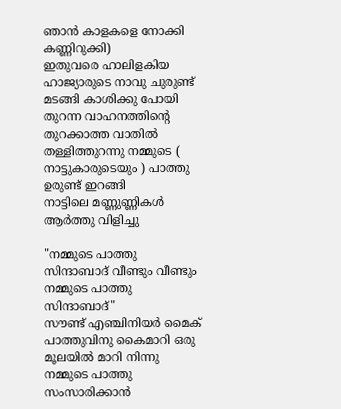ഞാന്‍ കാളകളെ നോക്കി കണ്ണിറുക്കി)
ഇതുവരെ ഹാലിളകിയ ഹാജ്യാരുടെ നാവു ചുരുണ്ട്‌ മടങ്ങി കാശിക്കു പോയി
തുറന്ന വാഹനത്തിന്റെ തുറക്കാത്ത വാതില്‍ തള്ളിത്തുറന്നു നമ്മുടെ ( നാട്ടുകാരുടെയും ) പാത്തു ഉരുണ്ട്‌ ഇറങ്ങി
നാട്ടിലെ മണ്ണുണ്ണികള്‍ ആര്‍ത്തു വിളിച്ചു

"നമ്മുടെ പാത്തു സിന്ദാബാദ്‌ വീണ്ടും വീണ്ടും നമ്മുടെ പാത്തു സിന്ദാബാദ്‌"
സൗണ്ട്‌ എഞ്ചിനിയര്‍ മൈക്‌ പാത്തുവിനു കൈമാറി ഒരു മൂലയില്‍ മാറി നിന്നു
നമ്മുടെ പാത്തു സംസാരിക്കാന്‍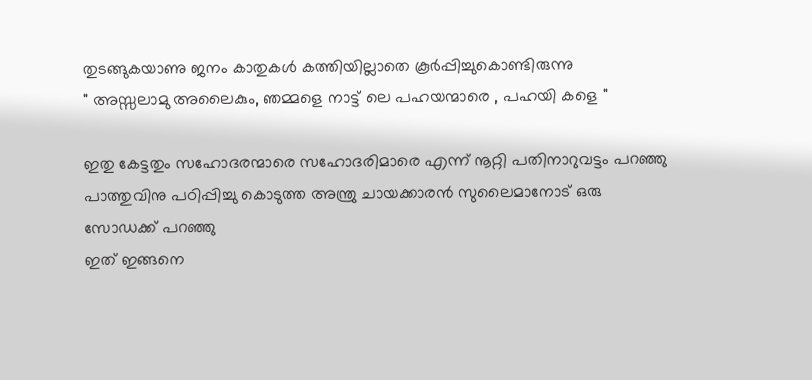തുടങ്ങുകയാണു ജനം കാതുകള്‍ കത്തിയില്ലാതെ കൂര്‍പ്പിച്ചുകൊണ്ടിരുന്നു
" അസ്സലാമു അലൈകും, ഞമ്മളെ നാട്ട്‌ ലെ പഹയന്മാരെ , പഹയി കളെ "

ഇതു കേട്ടതും സഹോദരന്മാരെ സഹോദരിമാരെ എന്ന് നൂറ്റി പതിനാറുവട്ടം പറഞ്ഞു പാത്തുവിനു പഠിപ്പിച്ചു കൊടുത്ത അന്ത്രു ചായക്കാരന്‍ സുലൈമാനോട്‌ ഒരു സോഡക്ക്‌ പറഞ്ഞു
ഇത്‌ ഇങ്ങനെ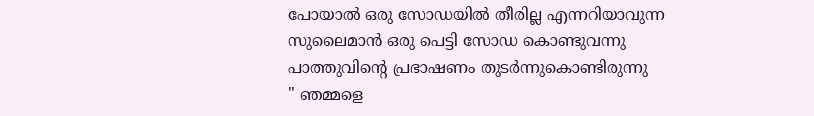പോയാല്‍ ഒരു സോഡയില്‍ തീരില്ല എന്നറിയാവുന്ന സുലൈമാന്‍ ഒരു പെട്ടി സോഡ കൊണ്ടുവന്നു
പാത്തുവിന്റെ പ്രഭാഷണം തുടര്‍ന്നുകൊണ്ടിരുന്നു
" ഞമ്മളെ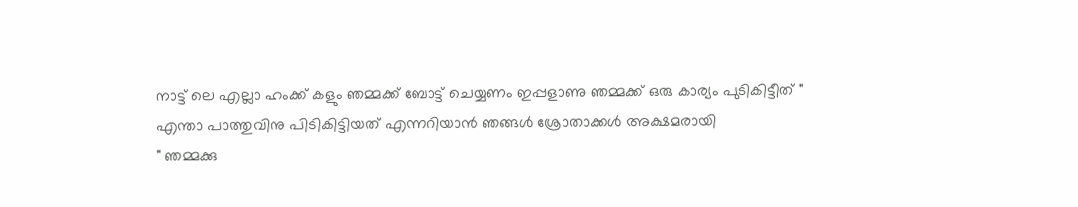നാട്ട്‌ ലെ എല്ലാ ഹംക്ക്‌ കളും ഞമ്മക്ക്‌ ബോട്ട്‌ ചെയ്യണം ഇപ്പളാണു ഞമ്മക്ക്‌ ഒരു കാര്യം പുടികിട്ടീത്‌ "
എന്താ പാത്തുവിനു പിടികിട്ടിയത്‌ എന്നറിയാന്‍ ഞങ്ങള്‍ ശ്രോതാക്കള്‍ അക്ഷമരായി
" ഞമ്മക്കു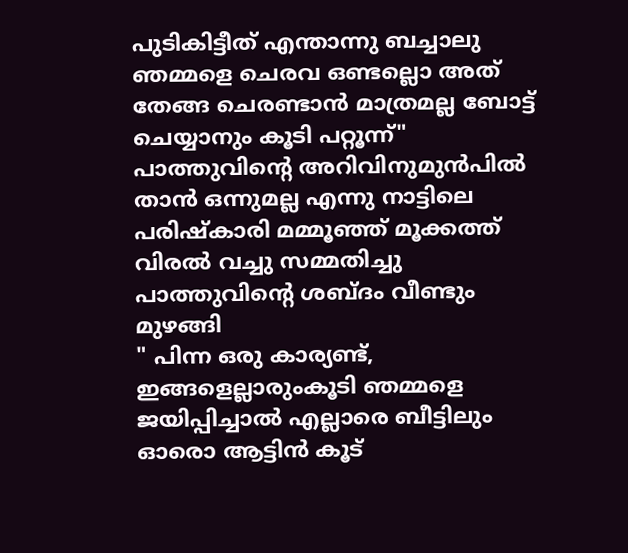പുടികിട്ടീത്‌ എന്താന്നു ബച്ചാലു ഞമ്മളെ ചെരവ ഒണ്ടല്ലൊ അത്‌ തേങ്ങ ചെരണ്ടാന്‍ മാത്രമല്ല ബോട്ട്‌ ചെയ്യാനും കൂടി പറ്റൂന്ന്"
പാത്തുവിന്റെ അറിവിനുമുന്‍പില്‍ താന്‍ ഒന്നുമല്ല എന്നു നാട്ടിലെ പരിഷ്കാരി മമ്മൂഞ്ഞ്‌ മൂക്കത്ത്‌ വിരല്‍ വച്ചു സമ്മതിച്ചു
പാത്തുവിന്റെ ശബ്ദം വീണ്ടും മുഴങ്ങി
" പിന്ന ഒരു കാര്യണ്ട്‌, ഇങ്ങളെല്ലാരുംകൂടി ഞമ്മളെ ജയിപ്പിച്ചാല്‍ എല്ലാരെ ബീട്ടിലും ഓരൊ ആട്ടിന്‍ കൂട്‌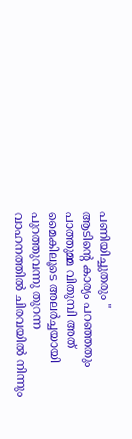പണിയിച്ചുതരും "
ആടിന്റെ കാര്യം പറഞ്ഞതും പാത്തുമ്മ വിതുമ്പി അത്‌ മൈകിലൂടെ അലർച്ചയായി പുറത്തുവന്നു തുറന്ന വാഹനത്തില്‍ ചിരവയില്‍ നിന്നും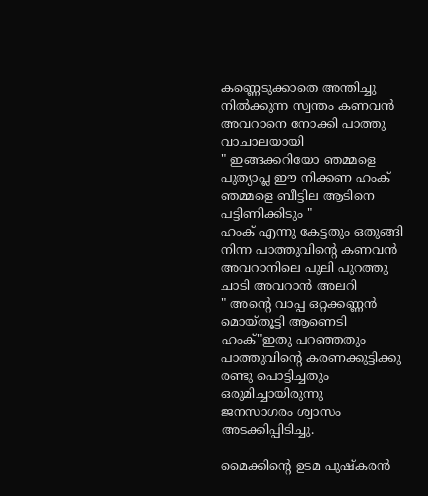കണ്ണെടുക്കാതെ അന്തിച്ചു നില്‍ക്കുന്ന സ്വന്തം കണവന്‍ അവറാനെ നോക്കി പാത്തു വാചാലയായി
" ഇങ്ങക്കറിയോ ഞമ്മളെ പുത്യാപ്ല ഈ നിക്കണ ഹംക്‌ ഞമ്മളെ ബീട്ടില ആടിനെ പട്ടിണിക്കിടും "
ഹംക്‌ എന്നു കേട്ടതും ഒതുങ്ങി നിന്ന പാത്തുവിന്റെ കണവന്‍ അവറാനിലെ പുലി പുറത്തു ചാടി അവറാന്‍ അലറി
" അന്റെ വാപ്പ ഒറ്റക്കണ്ണന്‍ മൊയ്തൂട്ടി ആണെടി ഹംക്‌"ഇതു പറഞ്ഞതും പാത്തുവിന്റെ കരണക്കുട്ടിക്കു രണ്ടു പൊട്ടിച്ചതും ഒരുമിച്ചായിരുന്നു
ജനസാഗരം ശ്വാസം അടക്കിപ്പിടിച്ചു.

മൈക്കിന്റെ ഉടമ പുഷ്കരൻ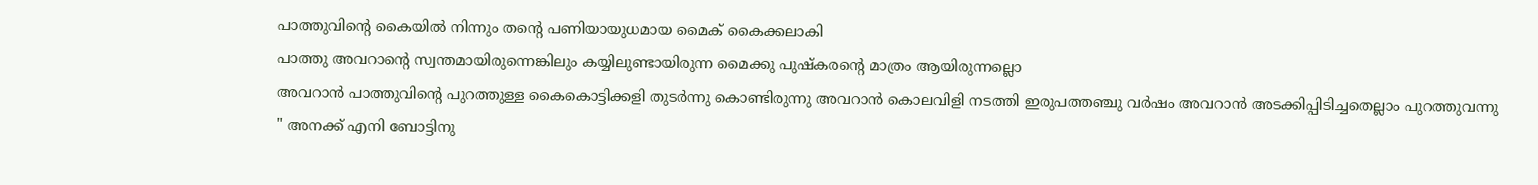പാത്തുവിന്റെ കൈയില്‍ നിന്നും തന്റെ പണിയായുധമായ മൈക്‌ കൈക്കലാകി
പാത്തു അവറാന്റെ സ്വന്തമായിരുന്നെങ്കിലും കയ്യിലുണ്ടായിരുന്ന മൈക്കു പുഷ്കരന്റെ മാത്രം ആയിരുന്നല്ലൊ
അവറാന്‍ പാത്തുവിന്റെ പുറത്തുള്ള കൈകൊട്ടിക്കളി തുടര്‍ന്നു കൊണ്ടിരുന്നു അവറാന്‍ കൊലവിളി നടത്തി ഇരുപത്തഞ്ചു വര്‍ഷം അവറാന്‍ അടക്കിപ്പിടിച്ചതെല്ലാം പുറത്തുവന്നു
" അനക്ക്‌ എനി ബോട്ടിനു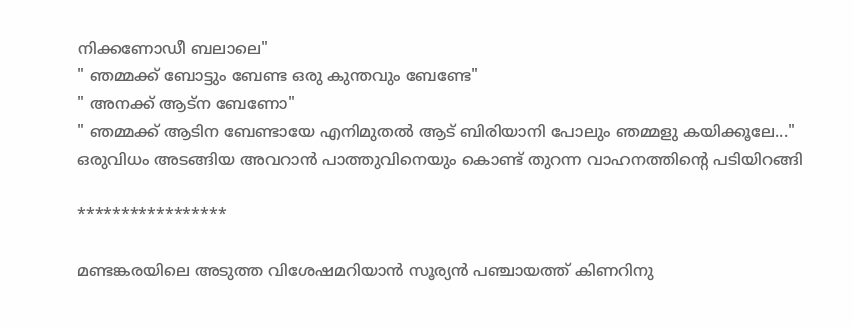നിക്കണോഡീ ബലാലെ"
" ഞമ്മക്ക്‌ ബോട്ടും ബേണ്ട ഒരു കുന്തവും ബേണ്ടേ"
" അനക്ക്‌ ആട്ന ബേണോ"
" ഞമ്മക്ക്‌ ആടിന ബേണ്ടായേ എനിമുതൽ ആട്‌ ബിരിയാനി പോലും ഞമ്മളു കയിക്കൂലേ..."
ഒരുവിധം അടങ്ങിയ അവറാന്‍ പാത്തുവിനെയും കൊണ്ട്‌ തുറന്ന വാഹനത്തിന്റെ പടിയിറങ്ങി

*****************

മണ്ടങ്കരയിലെ അടുത്ത വിശേഷമറിയാന്‍ സൂര്യന്‍ പഞ്ചായത്ത്‌ കിണറിനു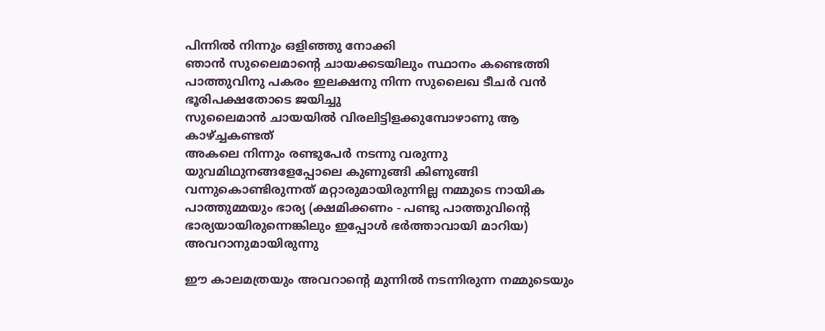പിന്നില്‍ നിന്നും ഒളിഞ്ഞു നോക്കി
ഞാന്‍ സുലൈമാന്റെ ചായക്കടയിലും സ്ഥാനം കണ്ടെത്തി
പാത്തുവിനു പകരം ഇലക്ഷനു നിന്ന സുലൈഖ ടീചര്‍ വന്‍ ഭൂരിപക്ഷതോടെ ജയിച്ചു
സുലൈമാന്‍ ചായയില്‍ വിരലിട്ടിളക്കുമ്പോഴാണു ആ കാഴ്ച്ചകണ്ടത്‌
അകലെ നിന്നും രണ്ടുപേര്‍ നടന്നു വരുന്നു
യുവമിഥുനങ്ങളേപ്പോലെ കുണുങ്ങി കിണുങ്ങി വന്നുകൊണ്ടിരുന്നത്‌ മറ്റാരുമായിരുന്നില്ല നമ്മുടെ നായിക പാത്തുമ്മയും ഭാര്യ (ക്ഷമിക്കണം - പണ്ടു പാത്തുവിന്റെ ഭാര്യയായിരുന്നെങ്കിലും ഇപ്പോള്‍ ഭര്‍ത്താവായി മാറിയ) അവറാനുമായിരുന്നു

ഈ കാലമത്രയും അവറാന്റെ മുന്നില്‍ നടന്നിരുന്ന നമ്മുടെയും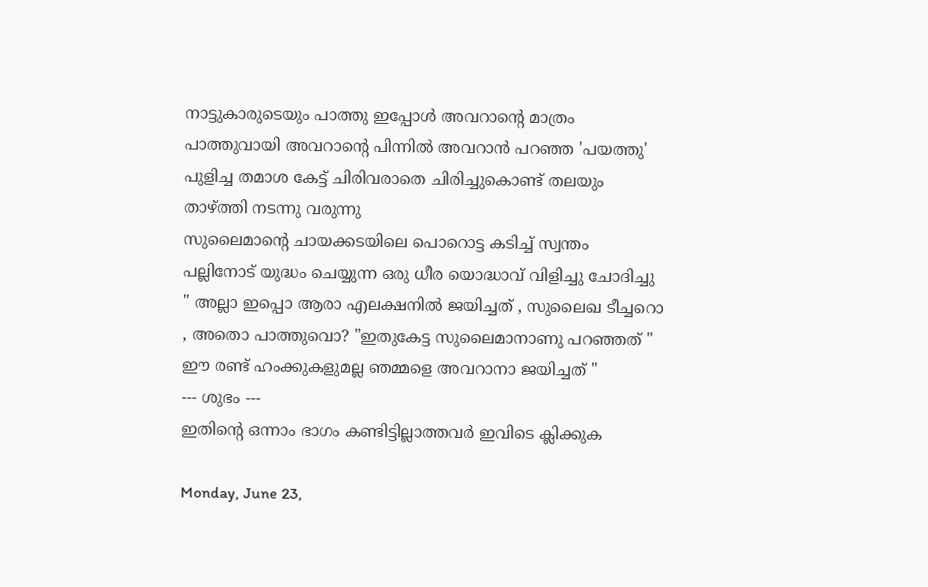നാട്ടുകാരുടെയും പാത്തു ഇപ്പോള്‍ അവറാന്റെ മാത്രം പാത്തുവായി അവറാന്റെ പിന്നില്‍ അവറാന്‍ പറഞ്ഞ 'പയത്തു' പുളിച്ച തമാശ കേട്ട്‌ ചിരിവരാതെ ചിരിച്ചുകൊണ്ട്‌ തലയും താഴ്ത്തി നടന്നു വരുന്നു
സുലൈമാന്റെ ചായക്കടയിലെ പൊറൊട്ട കടിച്ച്‌ സ്വന്തം പല്ലിനോട്‌ യുദ്ധം ചെയ്യുന്ന ഒരു ധീര യൊദ്ധാവ്‌ വിളിച്ചു ചോദിച്ചു
" അല്ലാ ഇപ്പൊ ആരാ എലക്ഷനിൽ ജയിച്ചത്‌ , സുലൈഖ ടീച്ചറൊ , അതൊ പാത്തുവൊ? "ഇതുകേട്ട സുലൈമാനാണു പറഞ്ഞത്‌ " ഈ രണ്ട്‌ ഹംക്കുകളുമല്ല ഞമ്മളെ അവറാനാ ജയിച്ചത്‌ "
--- ശുഭം ---
ഇതിന്റെ ഒന്നാം ഭാഗം കണ്ടിട്ടില്ലാത്തവര്‍ ഇവിടെ ക്ലിക്കുക

Monday, June 23,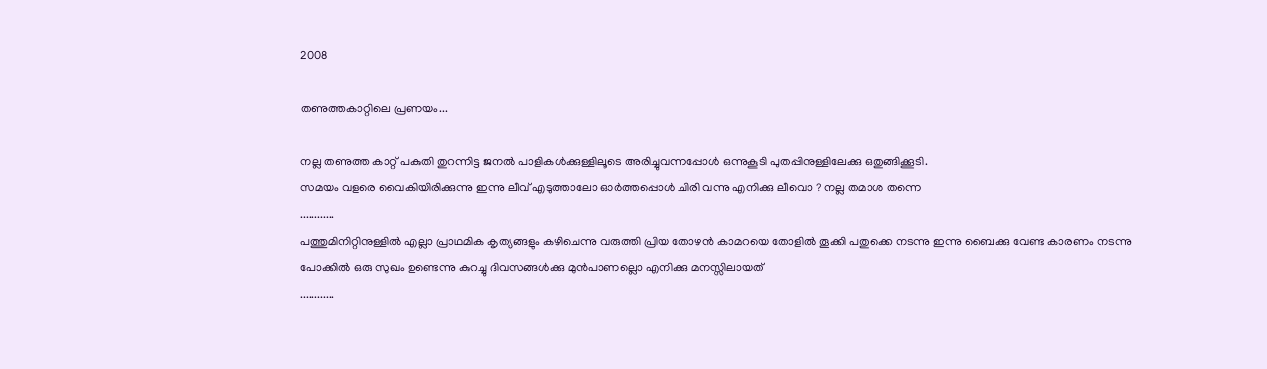2008

തണുത്തകാറ്റിലെ പ്രണയം...

നല്ല തണുത്ത കാറ്റ്‌ പകുതി തുറന്നിട്ട ജനല്‍ പാളികള്‍ക്കുള്ളിലൂടെ അരിച്ചുവന്നപ്പോള്‍ ഒന്നുകൂടി പുതപ്പിനുള്ളിലേക്കു ഒതുങ്ങിക്കൂടി.
സമയം വളരെ വൈകിയിരിക്കുന്നു ഇന്നു ലീവ്‌ എടുത്താലോ ഓര്‍ത്തപ്പൊള്‍ ചിരി വന്നു എനിക്കു ലീവൊ ? നല്ല തമാശ തന്നെ
............
പത്തുമിനിറ്റിനുള്ളില്‍ എല്ലാ പ്രാഥമിക കൃത്യങ്ങളും കഴിചെന്നു വരുത്തി പ്രിയ തോഴന്‍ കാമറയെ തോളില്‍ തൂക്കി പതുക്കെ നടന്നു ഇന്നു ബൈക്കു വേണ്ട കാരണം നടന്നു പോക്കില്‍ ഒരു സുഖം ഉണ്ടെന്നു കുറച്ചു ദിവസങ്ങള്‍ക്കു മുന്‍പാണല്ലൊ എനിക്കു മനസ്സിലായത്‌
............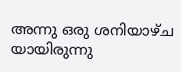അന്നു ഒരു ശനിയാഴ്ച യായിരുന്നു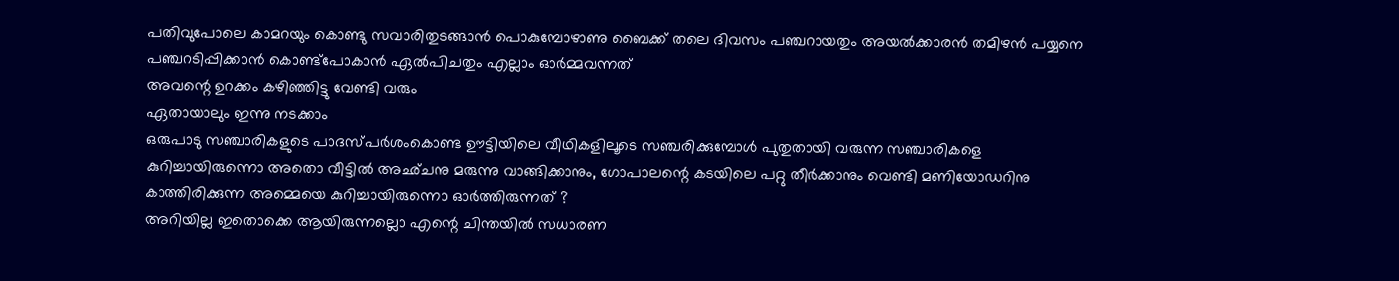പതിവുപോലെ കാമറയും കൊണ്ടു സവാരിതുടങ്ങാന്‍ പൊകുമ്പോഴാണു ബൈക്ക്‌ തലെ ദിവസം പഞ്ചറായതും അയല്‍ക്കാരന്‍ തമിഴന്‍ പയ്യനെ പഞ്ചറടിപ്പിക്കാന്‍ കൊണ്ട്പോകാന്‍ ഏല്‍പിചതും എല്ലാം ഓര്‍മ്മവന്നത്‌
അവന്റെ ഉറക്കം കഴിഞ്ഞിട്ടു വേണ്ടി വരും
ഏതായാലും ഇന്നു നടക്കാം
ഒരുപാടു സഞ്ചാരികളുടെ പാദസ്പര്‍ശംകൊണ്ട ഊട്ടിയിലെ വീഥികളിലൂടെ സഞ്ചരിക്കുമ്പോള്‍ പുതുതായി വരുന്ന സഞ്ചാരികളെ കുറിച്ചായിരുന്നൊ അതൊ വീട്ടില്‍ അഛ്ചനു മരുന്നു വാങ്ങിക്കാനും, ഗോപാലന്റെ കടയിലെ പറ്റു തീര്‍ക്കാനും വെണ്ടി മണിയോഡറിനു കാത്തിരിക്കുന്ന അമ്മെയെ കുറിച്ചായിരുന്നൊ ഓര്‍ത്തിരുന്നത്‌ ?
അറിയില്ല ഇതൊക്കെ ആയിരുന്നല്ലൊ എന്റെ ചിന്തയില്‍ സധാരണ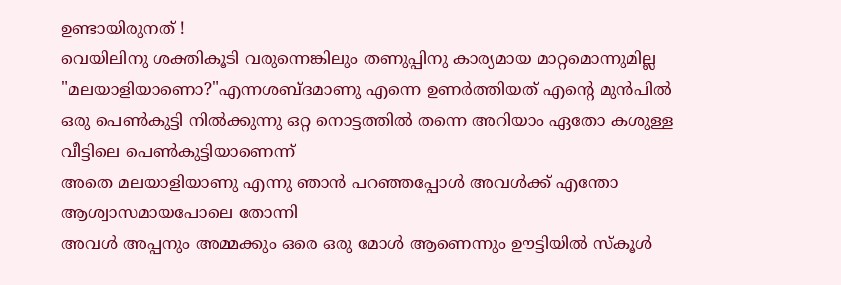ഉണ്ടായിരുനത്‌ !
വെയിലിനു ശക്തികൂടി വരുന്നെങ്കിലും തണുപ്പിനു കാര്യമായ മാറ്റമൊന്നുമില്ല
"മലയാളിയാണൊ?"എന്നശബ്ദമാണു എന്നെ ഉണര്‍ത്തിയത്‌ എന്റെ മുന്‍പില്‍ ഒരു പെണ്‍കുട്ടി നില്‍ക്കുന്നു ഒറ്റ നൊട്ടത്തില്‍ തന്നെ അറിയാം ഏതോ കശുള്ള വീട്ടിലെ പെണ്‍കുട്ടിയാണെന്ന്‌
അതെ മലയാളിയാണു എന്നു ഞാന്‍ പറഞ്ഞപ്പോള്‍ അവള്‍ക്ക്‌ എന്തോ ആശ്വാസമായപോലെ തോന്നി
അവള്‍ അപ്പനും അമ്മക്കും ഒരെ ഒരു മോള്‍ ആണെന്നും ഊട്ടിയില്‍ സ്കൂള്‍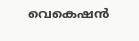വെകെഷന്‍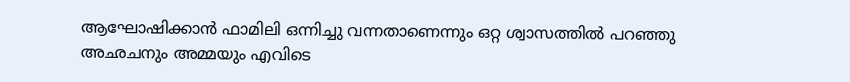ആഘോഷിക്കാന്‍ ഫാമിലി ഒന്നിച്ചു വന്നതാണെന്നും ഒറ്റ ശ്വാസത്തില്‍ പറഞ്ഞു
അഛചനും അമ്മയും എവിടെ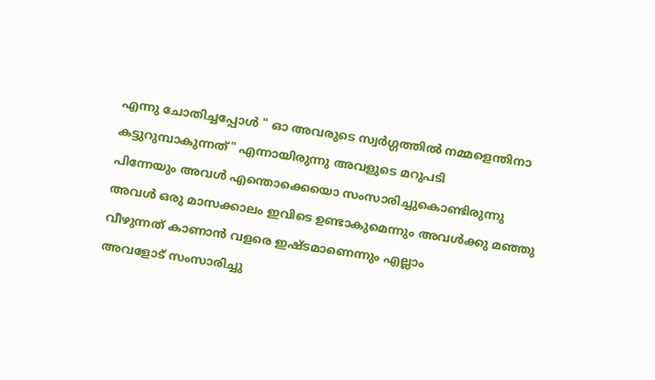എന്നു ചോതിച്ചപ്പോള്‍ " ഓ അവരുടെ സ്വര്‍ഗ്ഗത്തില്‍ നമ്മളെന്തിനാ കട്ടുറുമ്പാകുന്നത്‌" എന്നായിരുന്നു അവളുടെ മറുപടി
പിന്നേയും അവള്‍ എന്തൊക്കെയൊ സംസാരിച്ചുകൊണ്ടിരുന്നു
അവള്‍ ഒരു മാസക്കാലം ഇവിടെ ഉണ്ടാകുമെന്നും അവള്‍ക്കു മഞ്ഞു വീഴുന്നത്‌ കാണാന്‍ വളരെ ഇഷ്ടമാണെന്നും എല്ലാം
അവളോട്‌ സംസാരിച്ചു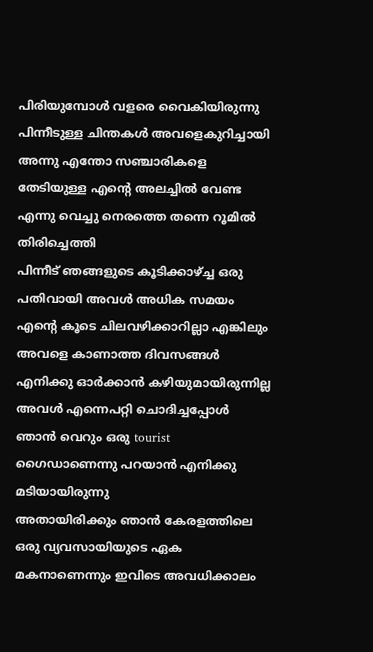പിരിയുമ്പോള്‍ വളരെ വൈകിയിരുന്നു പിന്നീടുള്ള ചിന്തകള്‍ അവളെകുറിച്ചായി അന്നു എന്തോ സഞ്ചാരികളെ തേടിയുള്ള എന്റെ അലച്ചില്‍ വേണ്ട എന്നു വെച്ചു നെരത്തെ തന്നെ റൂമില്‍ തിരിച്ചെത്തി
പിന്നീട്‌ ഞങ്ങളുടെ കൂടിക്കാഴ്ച്ച ഒരു പതിവായി അവള്‍ അധിക സമയം എന്റെ കൂടെ ചിലവഴിക്കാറില്ലാ എങ്കിലും അവളെ കാണാത്ത ദിവസങ്ങള്‍ എനിക്കു ഓര്‍ക്കാന്‍ കഴിയുമായിരുന്നില്ല
അവള്‍ എന്നെപറ്റി ചൊദിച്ചപ്പോള്‍ ഞാന്‍ വെറും ഒരു tourist ഗൈഡാണെന്നു പറയാന്‍ എനിക്കു മടിയായിരുന്നു
അതായിരിക്കും ഞാന്‍ കേരളത്തിലെ ഒരു വ്യവസായിയുടെ ഏക മകനാണെന്നും ഇവിടെ അവധിക്കാലം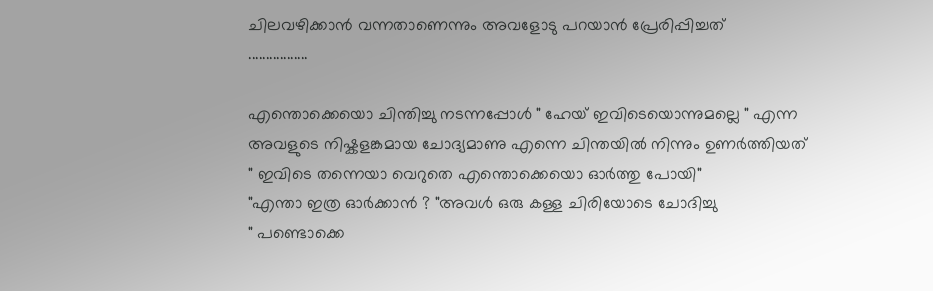ചിലവഴിക്കാന്‍ വന്നതാണെന്നും അവളോടു പറയാന്‍ പ്രേരിപ്പിച്ചത്‌
.................

എന്തൊക്കെയൊ ചിന്തിച്ചു നടന്നപ്പോള്‍ " ഹേയ്‌ ഇവിടെയൊന്നുമല്ലെ " എന്ന അവളുടെ നിഷ്കളങ്കമായ ചോദ്യമാണു എന്നെ ചിന്തയില്‍ നിന്നും ഉണര്‍ത്തിയത്‌
" ഇവിടെ തന്നെയാ വെറുതെ എന്തൊക്കെയൊ ഓര്‍ത്തു പോയി"
"എന്താ ഇത്ര ഓര്‍ക്കാന്‍ ? "അവള്‍ ഒരു കള്ള ചിരിയോടെ ചോദിച്ചു
" പണ്ടൊക്കെ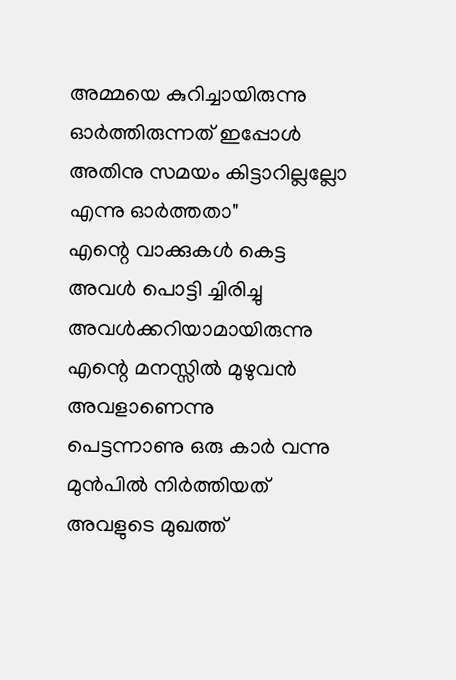അമ്മയെ കുറിച്ചായിരുന്നു ഓര്‍ത്തിരുന്നത്‌ ഇപ്പോള്‍ അതിനു സമയം കിട്ടാറില്ലല്ലോ എന്നു ഓര്‍ത്തതാ"
എന്റെ വാക്കുകള്‍ കെട്ട അവള്‍ പൊട്ടി ച്ചിരിച്ചു അവള്‍ക്കറിയാമായിരുന്നു എന്റെ മനസ്സില്‍ മുഴുവന്‍ അവളാണെന്നു
പെട്ടന്നാണു ഒരു കാര്‍ വന്നു മുന്‍പില്‍ നിര്‍ത്തിയത്‌ അവളുടെ മുഖത്ത്‌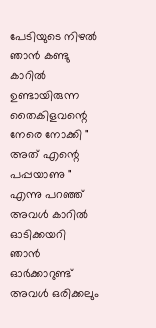പേടിയുടെ നിഴല്‍ ഞാന്‍ കണ്ടു കാറില്‍ ഉണ്ടായിരുന്ന തൈകിളവന്റെ നേരെ നോക്കി " അത്‌ എന്റെ പപ്പയാണു " എന്നു പറഞ്ഞ്‌ അവള്‍ കാറില്‍ ഓടിക്കയറി
ഞാന്‍ ഓര്‍ക്കാറുണ്ട്‌ അവള്‍ ഒരിക്കലും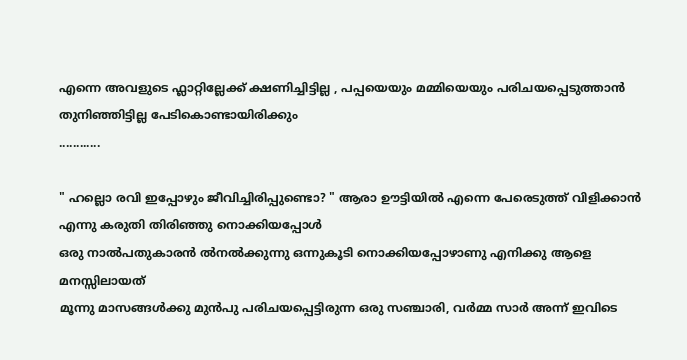എന്നെ അവളുടെ ഫ്ലാറ്റില്ലേക്ക്‌ ക്ഷണിച്ചിട്ടില്ല , പപ്പയെയും മമ്മിയെയും പരിചയപ്പെടുത്താന്‍ തുനിഞ്ഞിട്ടില്ല പേടികൊണ്ടായിരിക്കും
............

" ഹല്ലൊ രവി ഇപ്പോഴും ജീവിച്ചിരിപ്പുണ്ടൊ? " ആരാ ഊട്ടിയില്‍ എന്നെ പേരെടുത്ത്‌ വിളിക്കാന്‍ എന്നു കരുതി തിരിഞ്ഞു നൊക്കിയപ്പോള്‍
ഒരു നാല്‍പതുകാരന്‍ ല്‍നല്‍ക്കുന്നു ഒന്നുകൂടി നൊക്കിയപ്പോഴാണു എനിക്കു ആളെ മനസ്സിലായത്‌
മൂന്നു മാസങ്ങള്‍ക്കു മുന്‍പു പരിചയപ്പെട്ടിരുന്ന ഒരു സഞ്ചാരി, വര്‍മ്മ സാര്‍ അന്ന് ഇവിടെ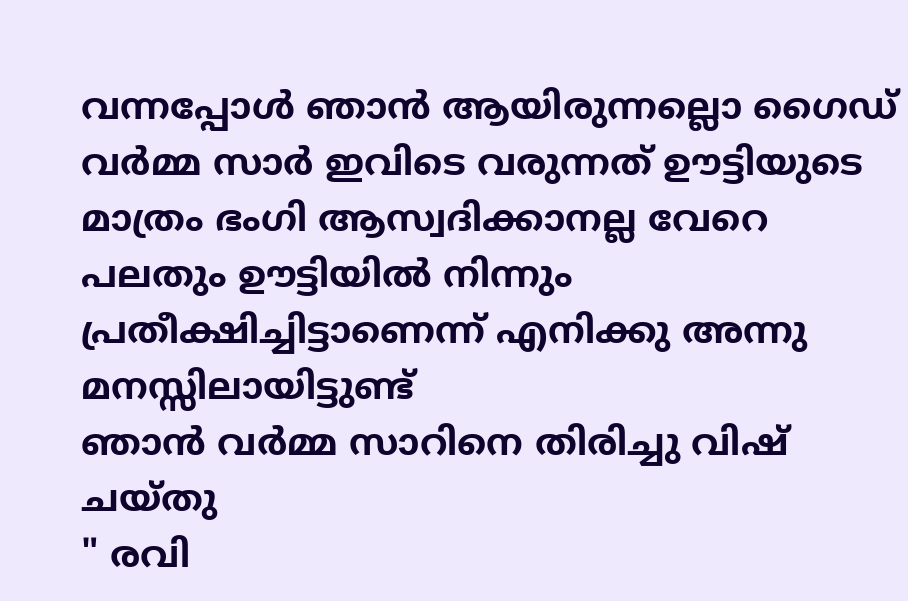വന്നപ്പോള്‍ ഞാന്‍ ആയിരുന്നല്ലൊ ഗൈഡ്
വർമ്മ സാര്‍ ഇവിടെ വരുന്നത്‌ ഊട്ടിയുടെ മാത്രം ഭംഗി ആസ്വദിക്കാനല്ല വേറെ പലതും ഊട്ടിയില്‍ നിന്നും പ്രതീക്ഷിച്ചിട്ടാണെന്ന് എനിക്കു അന്നു മനസ്സിലായിട്ടുണ്ട്‌
ഞാന്‍ വര്‍മ്മ സാറിനെ തിരിച്ചു വിഷ്‌ ചയ്തു
" രവി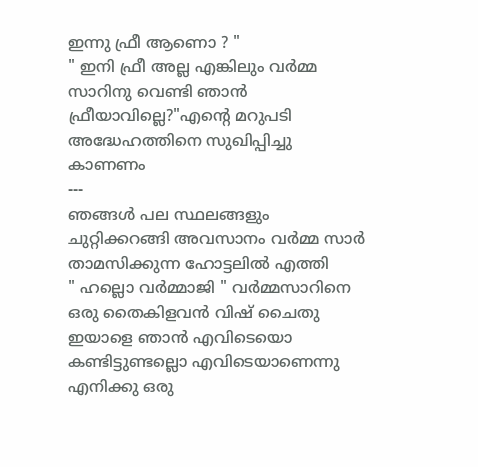ഇന്നു ഫ്രീ ആണൊ ? "
" ഇനി ഫ്രീ അല്ല എങ്കിലും വര്‍മ്മ സാറിനു വെണ്ടി ഞാന്‍ ഫ്രീയാവില്ലെ?"എന്റെ മറുപടി അദ്ധേഹത്തിനെ സുഖിപ്പിച്ചു കാണണം
---
ഞങ്ങള്‍ പല സ്ഥലങ്ങളും ചുറ്റിക്കറങ്ങി അവസാനം വര്‍മ്മ സാര്‍ താമസിക്കുന്ന ഹോട്ടലില്‍ എത്തി
" ഹല്ലൊ വര്‍മ്മാജി " വര്‍മ്മസാറിനെ ഒരു തൈകിളവൻ വിഷ്‌ ചൈതു
ഇയാളെ ഞാന്‍ എവിടെയൊ കണ്ടിട്ടുണ്ടല്ലൊ എവിടെയാണെന്നു എനിക്കു ഒരു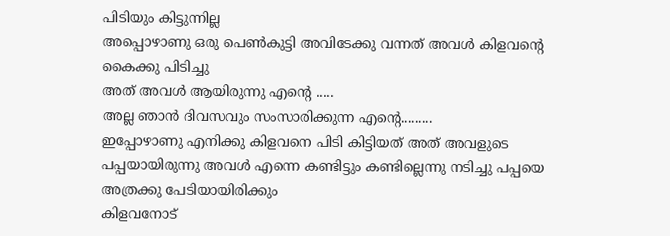പിടിയും കിട്ടുന്നില്ല
അപ്പൊഴാണു ഒരു പെണ്‍കുട്ടി അവിടേക്കു വന്നത്‌ അവള്‍ കിളവന്റെ കൈക്കു പിടിച്ചു
അത്‌ അവള്‍ ആയിരുന്നു എന്റെ .....
അല്ല ഞാന്‍ ദിവസവും സംസാരിക്കുന്ന എന്റെ.........
ഇപ്പോഴാണു എനിക്കു കിളവനെ പിടി കിട്ടിയത്‌ അത്‌ അവളുടെ പപ്പയായിരുന്നു അവള്‍ എന്നെ കണ്ടിട്ടും കണ്ടില്ലെന്നു നടിച്ചു പപ്പയെ അത്രക്കു പേടിയായിരിക്കും
കിളവനോട്‌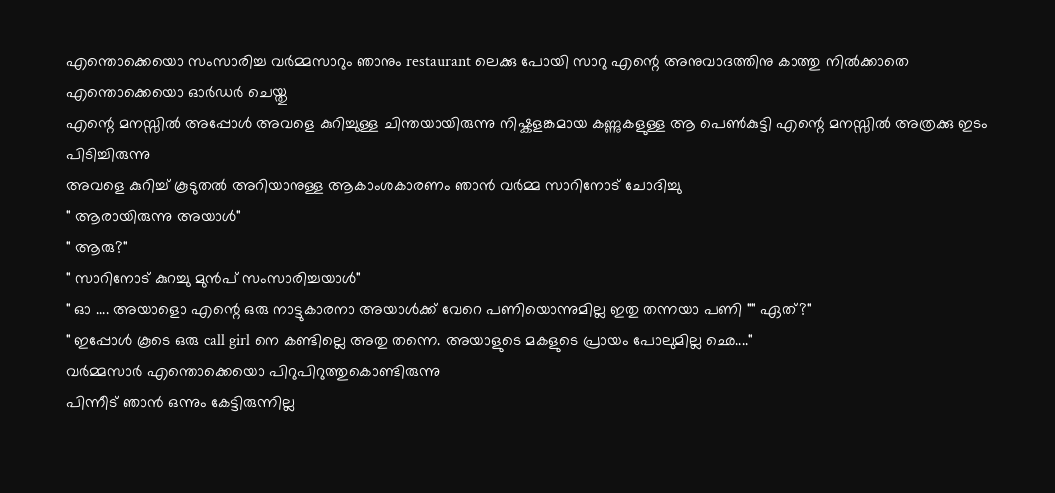എന്തൊക്കെയൊ സംസാരിച്ച വര്‍മ്മസാറും ഞാനും restaurant ലെക്കു പോയി സാറു എന്റെ അനുവാദത്തിനു കാത്തു നില്‍ക്കാതെ എന്തൊക്കെയൊ ഓര്‍ഡര്‍ ചെയ്തു
എന്റെ മനസ്സില്‍ അപ്പോള്‍ അവളെ കുറിച്ചുള്ള ചിന്തയായിരുന്നു നിഷ്കളങ്കമായ കണ്ണുകളുള്ള ആ പെൺകുട്ടി എന്റെ മനസ്സില്‍ അത്രക്കു ഇടം പിടിച്ചിരുന്നു
അവളെ കുറിച്ച്‌ കൂടുതല്‍ അറിയാനുള്ള ആകാംശകാരണം ഞാന്‍ വര്‍മ്മ സാറിനോട്‌ ചോദിച്ചു
" ആരായിരുന്നു അയാള്‍"
" ആരു?"
" സാറിനോട്‌ കുറച്ചു മുന്‍പ്‌ സംസാരിച്ചയാള്‍"
" ഓ .... അയാളൊ എന്റെ ഒരു നാട്ടുകാരനാ അയാള്‍ക്ക്‌ വേറെ പണിയൊന്നുമില്ല ഇതു തന്നയാ പണി "" ഏത്‌?"
" ഇപ്പോള്‍ കൂടെ ഒരു call girl നെ കണ്ടില്ലെ അതു തന്നെ. അയാളുടെ മകളുടെ പ്രായം പോലുമില്ല ഛെ...."
വര്‍മ്മസാര്‍ എന്തൊക്കെയൊ പിറുപിറുത്തുകൊണ്ടിരുന്നു
പിന്നീട്‌ ഞാന്‍ ഒന്നും കേട്ടിരുന്നില്ല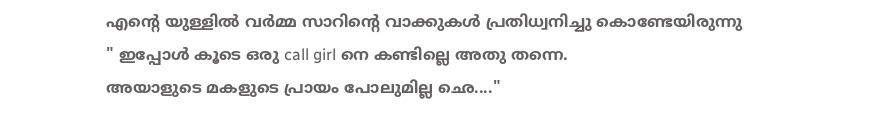എന്റെ യുള്ളില്‍ വര്‍മ്മ സാറിന്റെ വാക്കുകള്‍ പ്രതിധ്വനിച്ചു കൊണ്ടേയിരുന്നു
" ഇപ്പോള്‍ കൂടെ ഒരു call girl നെ കണ്ടില്ലെ അതു തന്നെ.
അയാളുടെ മകളുടെ പ്രായം പോലുമില്ല ഛെ...."